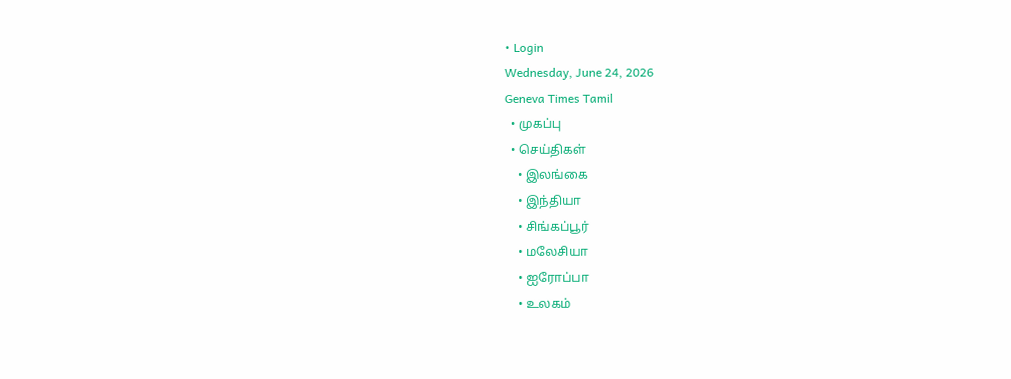• Login
Wednesday, June 24, 2026
Geneva Times Tamil
  • முகப்பு
  • செய்திகள்
    • இலங்கை
    • இந்தியா
    • சிங்கப்பூர்
    • மலேசியா
    • ஐரோப்பா
    • உலகம்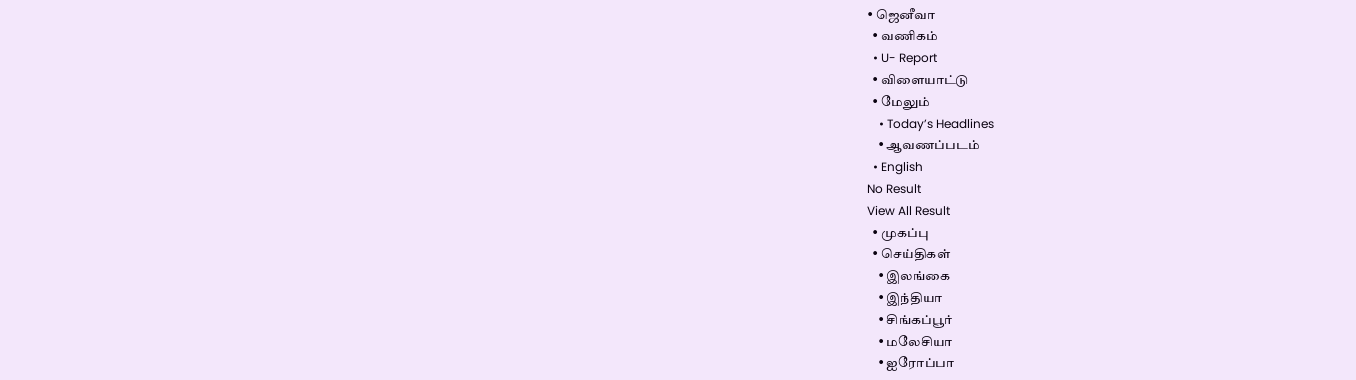• ஜெனீவா
  • வணிகம்
  • U- Report
  • விளையாட்டு
  • மேலும்
    • Today’s Headlines
    • ஆவணப்படம்
  • English
No Result
View All Result
  • முகப்பு
  • செய்திகள்
    • இலங்கை
    • இந்தியா
    • சிங்கப்பூர்
    • மலேசியா
    • ஐரோப்பா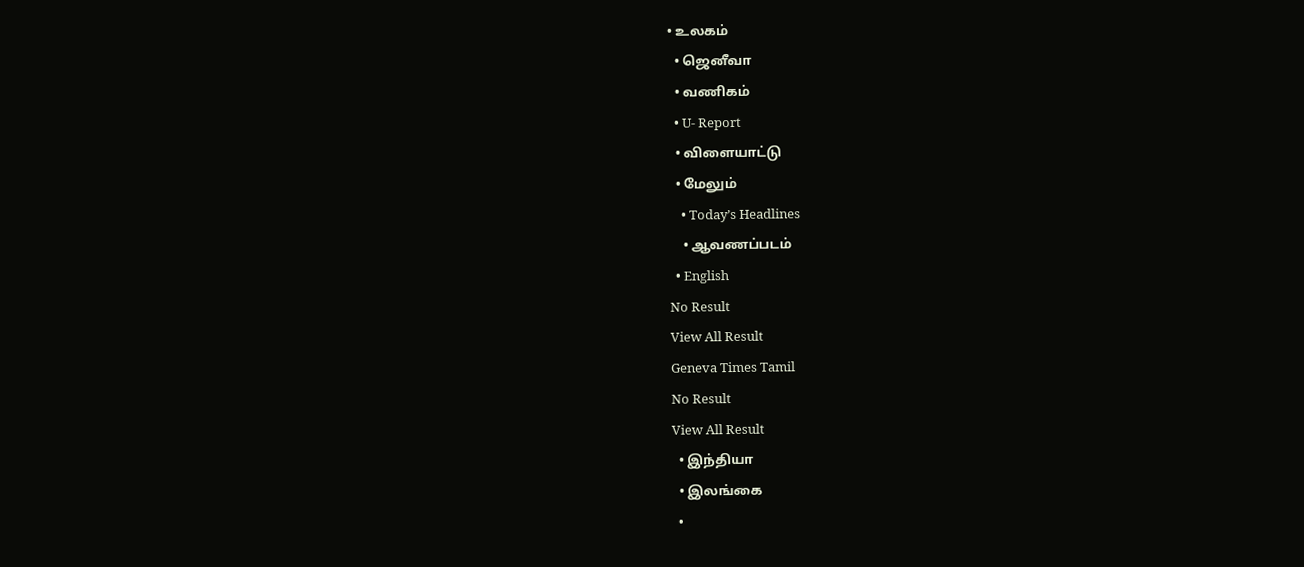• உலகம்
  • ஜெனீவா
  • வணிகம்
  • U- Report
  • விளையாட்டு
  • மேலும்
    • Today’s Headlines
    • ஆவணப்படம்
  • English
No Result
View All Result
Geneva Times Tamil
No Result
View All Result
  • இந்தியா
  • இலங்கை
  •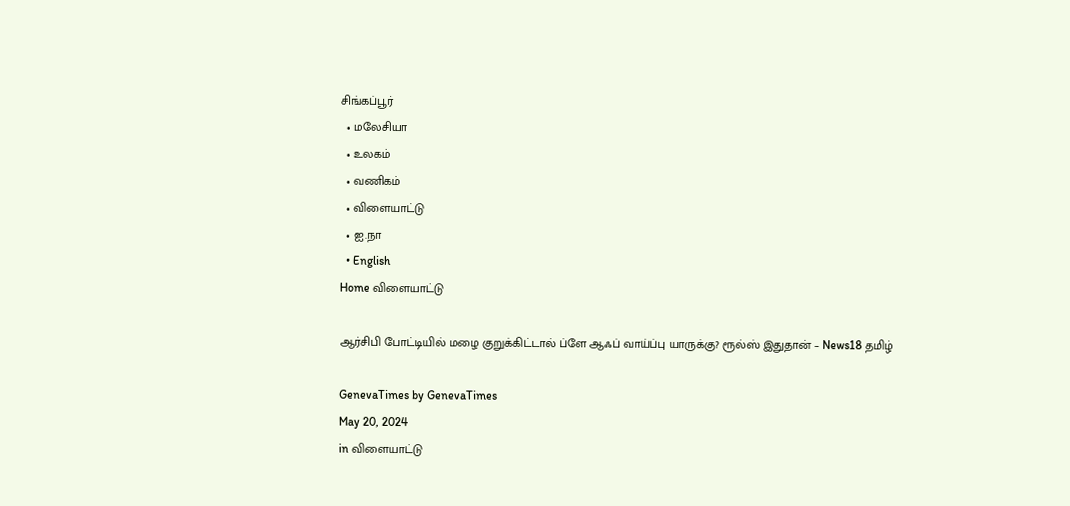சிங்கப்பூர்
  • மலேசியா
  • உலகம்
  • வணிகம்
  • விளையாட்டு
  • ஐ.நா
  • English
Home விளையாட்டு

ஆர்சிபி போட்டியில் மழை குறுக்கிட்டால் ப்ளே ஆஃப் வாய்ப்பு யாருக்கு? ரூல்ஸ் இதுதான் – News18 தமிழ்

GenevaTimes by GenevaTimes
May 20, 2024
in விளையாட்டு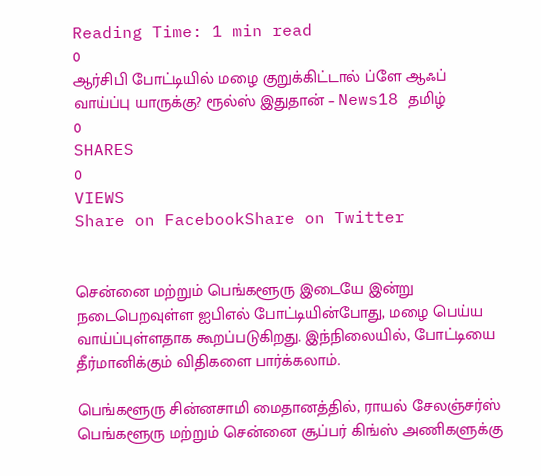Reading Time: 1 min read
0
ஆர்சிபி போட்டியில் மழை குறுக்கிட்டால் ப்ளே ஆஃப் வாய்ப்பு யாருக்கு? ரூல்ஸ் இதுதான் – News18 தமிழ்
0
SHARES
0
VIEWS
Share on FacebookShare on Twitter


சென்னை மற்றும் பெங்களூரு இடையே இன்று நடைபெறவுள்ள ஐபிஎல் போட்டியின்போது, மழை பெய்ய வாய்ப்புள்ளதாக கூறப்படுகிறது. இந்நிலையில், போட்டியை தீர்மானிக்கும் விதிகளை பார்க்கலாம்.

பெங்களூரு சின்னசாமி மைதானத்தில், ராயல் சேலஞ்சர்ஸ் பெங்களூரு மற்றும் சென்னை சூப்பர் கிங்ஸ் அணிகளுக்கு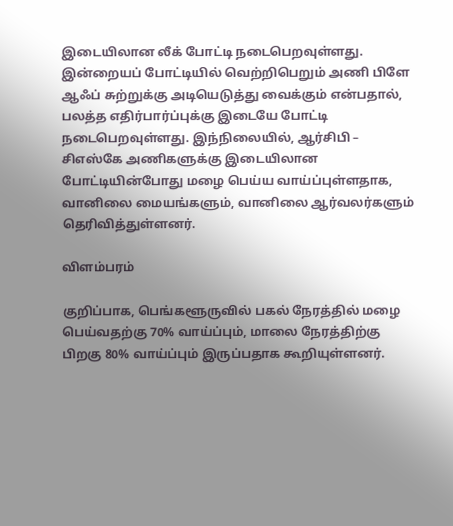இடையிலான லீக் போட்டி நடைபெறவுள்ளது. இன்றையப் போட்டியில் வெற்றிபெறும் அணி பிளே ஆஃப் சுற்றுக்கு அடியெடுத்து வைக்கும் என்பதால், பலத்த எதிர்பார்ப்புக்கு இடையே போட்டி நடைபெறவுள்ளது. இந்நிலையில், ஆர்சிபி – சிஎஸ்கே அணிகளுக்கு இடையிலான போட்டியின்போது மழை பெய்ய வாய்ப்புள்ளதாக, வானிலை மையங்களும், வானிலை ஆர்வலர்களும் தெரிவித்துள்ளனர்.

விளம்பரம்

குறிப்பாக, பெங்களூருவில் பகல் நேரத்தில் மழை பெய்வதற்கு 70% வாய்ப்பும், மாலை நேரத்திற்கு பிறகு 80% வாய்ப்பும் இருப்பதாக கூறியுள்ளனர்.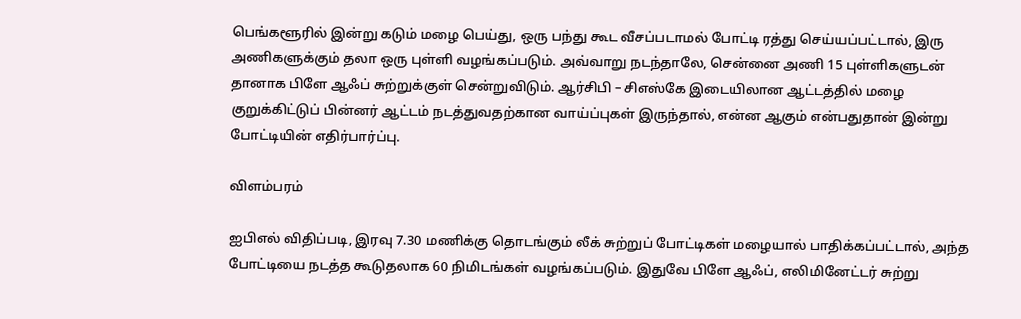பெங்களூரில் இன்று கடும் மழை பெய்து, ஒரு பந்து கூட வீசப்படாமல் போட்டி ரத்து செய்யப்பட்டால், இரு அணிகளுக்கும் தலா ஒரு புள்ளி வழங்கப்படும். அவ்வாறு நடந்தாலே, சென்னை அணி 15 புள்ளிகளுடன் தானாக பிளே ஆஃப் சுற்றுக்குள் சென்றுவிடும். ஆர்சிபி – சிஎஸ்கே இடையிலான ஆட்டத்தில் மழை குறுக்கிட்டுப் பின்னர் ஆட்டம் நடத்துவதற்கான வாய்ப்புகள் இருந்தால், என்ன ஆகும் என்பதுதான் இன்று போட்டியின் எதிர்பார்ப்பு.

விளம்பரம்

ஐபிஎல் விதிப்படி, இரவு 7.30 மணிக்கு தொடங்கும் லீக் சுற்றுப் போட்டிகள் மழையால் பாதிக்கப்பட்டால், அந்த போட்டியை நடத்த கூடுதலாக 60 நிமிடங்கள் வழங்கப்படும். இதுவே பிளே ஆஃப், எலிமினேட்டர் சுற்று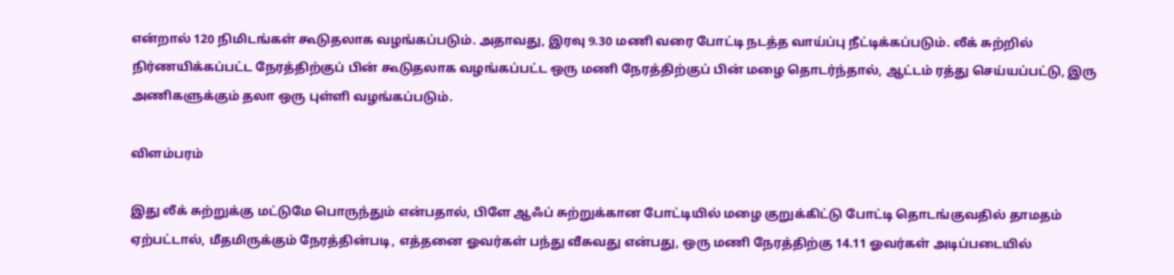என்றால் 120 நிமிடங்கள் கூடுதலாக வழங்கப்படும். அதாவது, இரவு 9.30 மணி வரை போட்டி நடத்த வாய்ப்பு நீட்டிக்கப்படும். லீக் சுற்றில் நிர்ணயிக்கப்பட்ட நேரத்திற்குப் பின் கூடுதலாக வழங்கப்பட்ட ஒரு மணி நேரத்திற்குப் பின் மழை தொடர்ந்தால், ஆட்டம் ரத்து செய்யப்பட்டு, இரு அணிகளுக்கும் தலா ஒரு புள்ளி வழங்கப்படும்.

விளம்பரம்

இது லீக் சுற்றுக்கு மட்டுமே பொருந்தும் என்பதால், பிளே ஆஃப் சுற்றுக்கான போட்டியில் மழை குறுக்கிட்டு போட்டி தொடங்குவதில் தாமதம் ஏற்பட்டால், மீதமிருக்கும் நேரத்தின்படி, எத்தனை ஓவர்கள் பந்து வீசுவது என்பது, ஒரு மணி நேரத்திற்கு 14.11 ஓவர்கள் அடிப்படையில்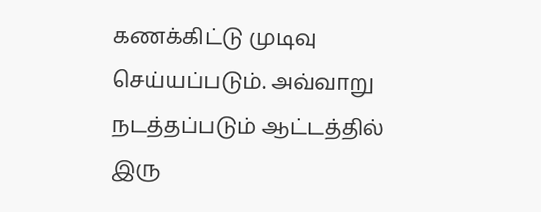கணக்கிட்டு முடிவு செய்யப்படும். அவ்வாறு நடத்தப்படும் ஆட்டத்தில் இரு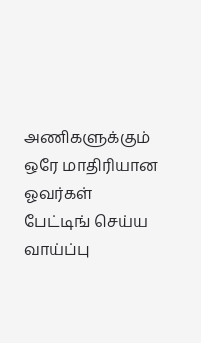அணிகளுக்கும் ஒரே மாதிரியான ஓவர்கள் பேட்டிங் செய்ய வாய்ப்பு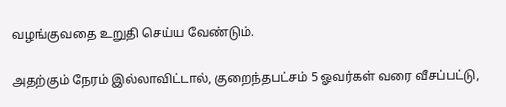வழங்குவதை உறுதி செய்ய வேண்டும்.

அதற்கும் நேரம் இல்லாவிட்டால், குறைந்தபட்சம் 5 ஓவர்கள் வரை வீசப்பட்டு,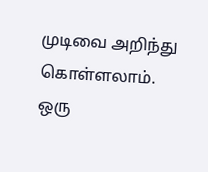முடிவை அறிந்து கொள்ளலாம். ஒரு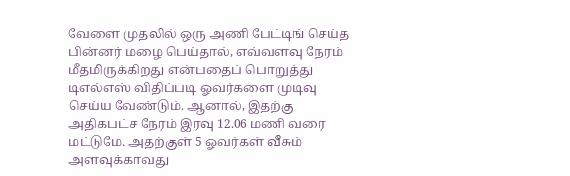வேளை முதலில் ஒரு அணி பேட்டிங் செய்த பின்னர் மழை பெய்தால், எவ்வளவு நேரம் மீதமிருக்கிறது என்பதைப் பொறுத்து டிஎல்எஸ் விதிப்படி ஓவர்களை முடிவு செய்ய வேண்டும். ஆனால், இதற்கு அதிகபட்ச நேரம் இரவு 12.06 மணி வரை மட்டுமே. அதற்குள் 5 ஓவர்கள் வீசும் அளவுக்காவது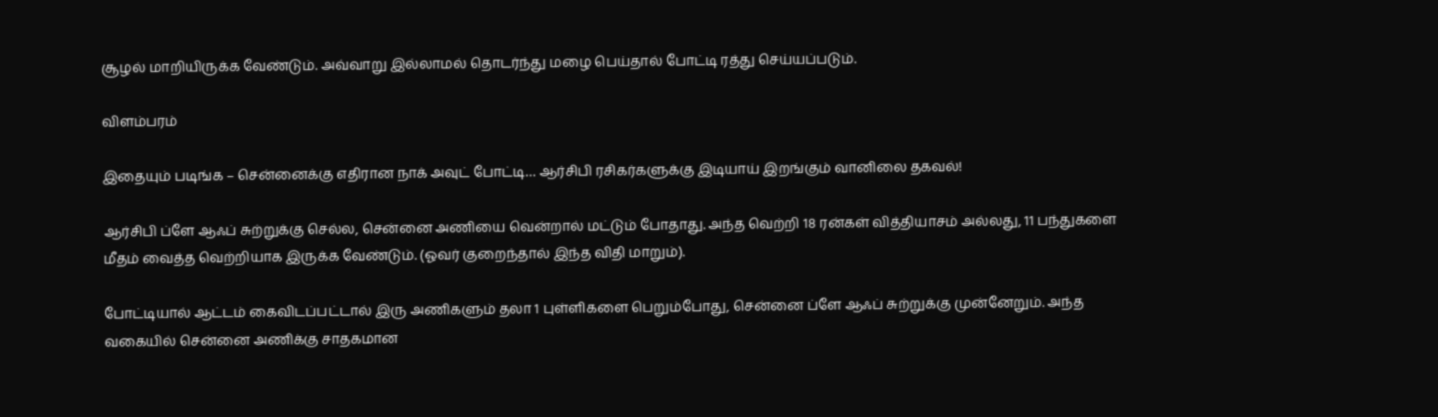சூழல் மாறியிருக்க வேண்டும். அவ்வாறு இல்லாமல் தொடர்ந்து மழை பெய்தால் போட்டி ரத்து செய்யப்படும்.

விளம்பரம்

இதையும் படிங்க – சென்னைக்கு எதிரான நாக் அவுட் போட்டி… ஆர்சிபி ரசிகர்களுக்கு இடியாய் இறங்கும் வானிலை தகவல்!

ஆர்சிபி ப்ளே ஆஃப் சுற்றுக்கு செல்ல, சென்னை அணியை வென்றால் மட்டும் போதாது. அந்த வெற்றி 18 ரன்கள் வித்தியாசம் அல்லது, 11 பந்துகளை மீதம் வைத்த வெற்றியாக இருக்க வேண்டும். (ஓவர் குறைந்தால் இந்த விதி மாறும்).

போட்டியால் ஆட்டம் கைவிடப்பட்டால் இரு அணிகளும் தலா 1 புள்ளிகளை பெறும்போது, சென்னை ப்ளே ஆஃப் சுற்றுக்கு முன்னேறும். அந்த வகையில் சென்னை அணிக்கு சாதகமான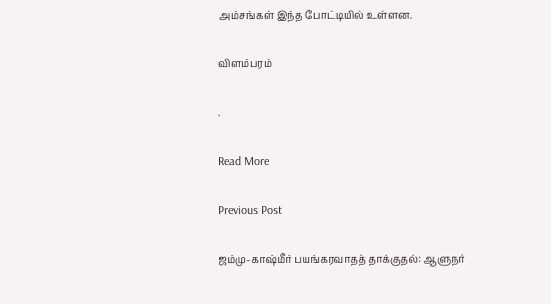அம்சங்கள் இந்த போட்டியில் உள்ளன.

விளம்பரம்

.

Read More

Previous Post

ஜம்மு-காஷ்மீர் பயங்கரவாதத் தாக்குதல்: ஆளுநர்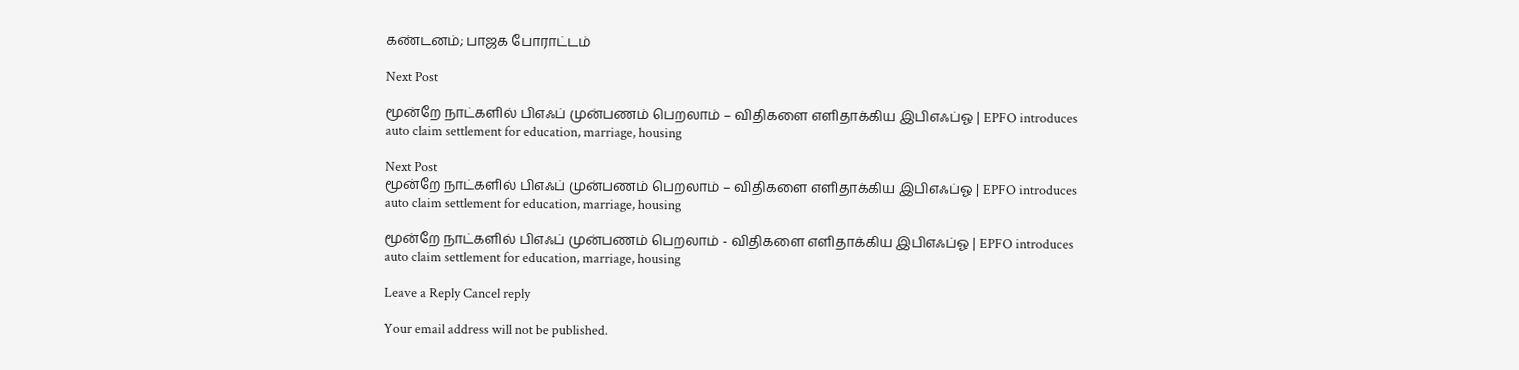கண்டனம்; பாஜக போராட்டம்

Next Post

மூன்றே நாட்களில் பிஎஃப் முன்பணம் பெறலாம் – விதிகளை எளிதாக்கிய இபிஎஃப்ஓ | EPFO introduces auto claim settlement for education, marriage, housing

Next Post
மூன்றே நாட்களில் பிஎஃப் முன்பணம் பெறலாம் – விதிகளை எளிதாக்கிய இபிஎஃப்ஓ | EPFO introduces auto claim settlement for education, marriage, housing

மூன்றே நாட்களில் பிஎஃப் முன்பணம் பெறலாம் - விதிகளை எளிதாக்கிய இபிஎஃப்ஓ | EPFO introduces auto claim settlement for education, marriage, housing

Leave a Reply Cancel reply

Your email address will not be published.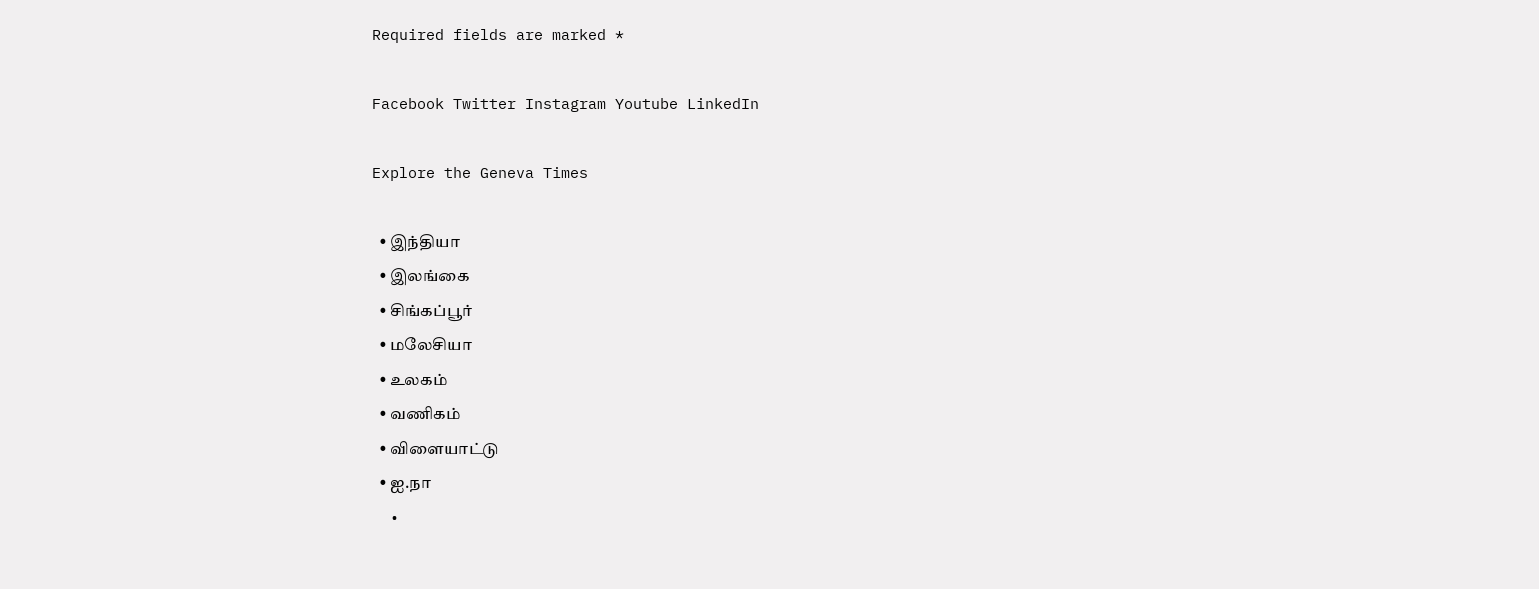Required fields are marked *

Facebook Twitter Instagram Youtube LinkedIn

Explore the Geneva Times

  • இந்தியா
  • இலங்கை
  • சிங்கப்பூர்
  • மலேசியா
  • உலகம்
  • வணிகம்
  • விளையாட்டு
  • ஐ.நா
  •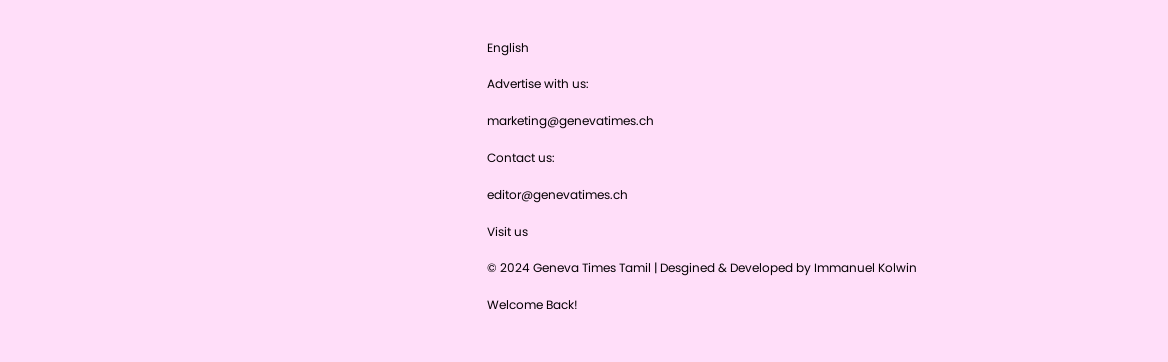English

Advertise with us:

marketing@genevatimes.ch

Contact us:

editor@genevatimes.ch

Visit us

© 2024 Geneva Times Tamil | Desgined & Developed by Immanuel Kolwin

Welcome Back!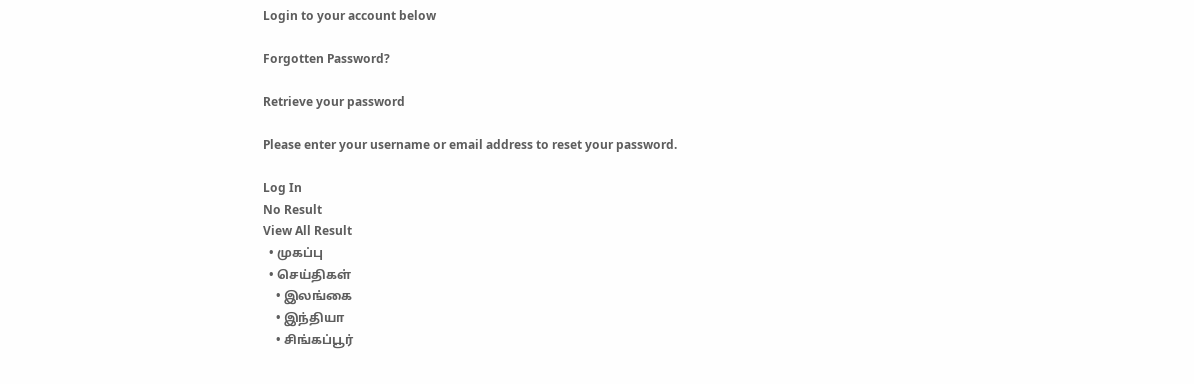Login to your account below

Forgotten Password?

Retrieve your password

Please enter your username or email address to reset your password.

Log In
No Result
View All Result
  • முகப்பு
  • செய்திகள்
    • இலங்கை
    • இந்தியா
    • சிங்கப்பூர்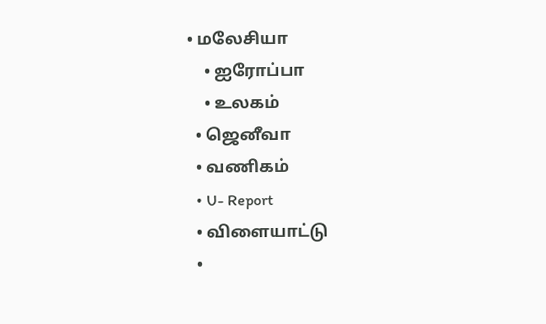• மலேசியா
    • ஐரோப்பா
    • உலகம்
  • ஜெனீவா
  • வணிகம்
  • U- Report
  • விளையாட்டு
  •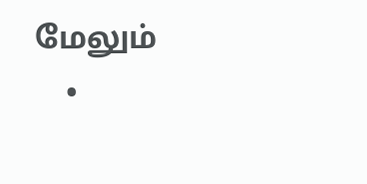மேலும்
    •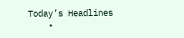Today’s Headlines
    •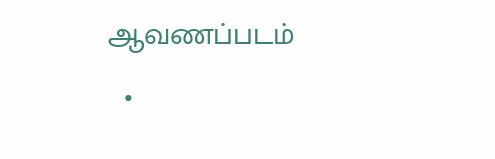ஆவணப்படம்
  •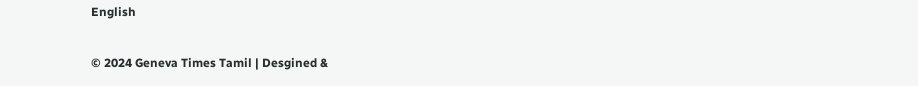English

© 2024 Geneva Times Tamil | Desgined &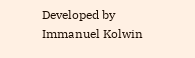Developed by Immanuel Kolwin